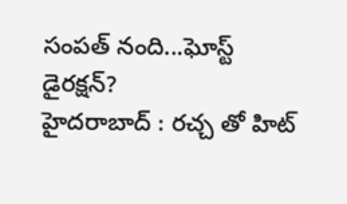సంపత్ నంది...ఘోస్ట్ డైరక్షన్?
హైదరాబాద్ : రచ్చ తో హిట్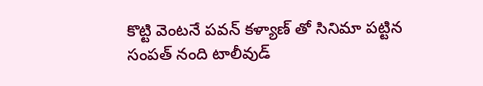కొట్టి వెంటనే పవన్ కళ్యాణ్ తో సినిమా పట్టిన సంపత్ నంది టాలీవుడ్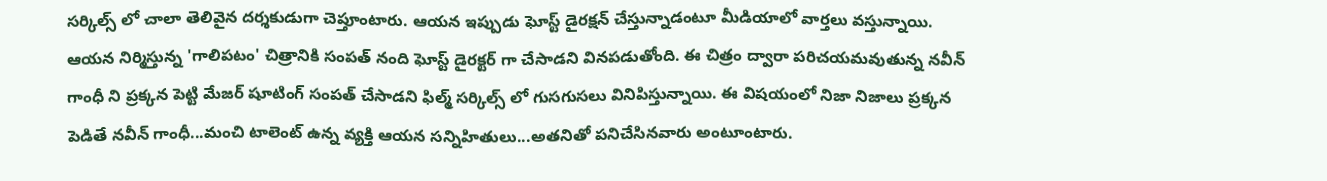సర్కిల్స్ లో చాలా తెలివైన దర్శకుడుగా చెప్తూంటారు. ఆయన ఇప్పుడు ఘోస్ట్ డైరక్షన్ చేస్తున్నాడంటూ మీడియాలో వార్తలు వస్తున్నాయి. ఆయన నిర్మిస్తున్న 'గాలిపటం' చిత్రానికి సంపత్ నంది ఘోస్ట్ డైరక్టర్ గా చేసాడని వినపడుతోంది. ఈ చిత్రం ద్వారా పరిచయమవుతున్న నవీన్ గాంధీ ని ప్రక్కన పెట్టి మేజర్ షూటింగ్ సంపత్ చేసాడని ఫిల్మ్ సర్కిల్స్ లో గుసగుసలు వినిపిస్తున్నాయి. ఈ విషయంలో నిజా నిజాలు ప్రక్కన పెడితే నవీన్ గాంధీ...మంచి టాలెంట్ ఉన్న వ్యక్తి ఆయన సన్నిహితులు...అతనితో పనిచేసినవారు అంటూంటారు.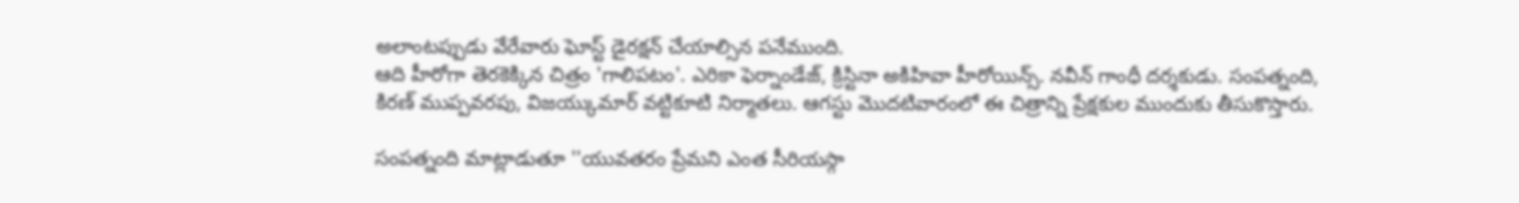అలాంటప్పుడు వేరేవారు ఘోస్ట్ డైరక్షన్ చేయాల్సిన పనేముంది.
ఆది హీరోగా తెరకెక్కిన చిత్రం 'గాలిపటం'. ఎరికా ఫెర్నాండేజ్, క్రిస్టినా అకిహివా హీరోయిన్స్. నవీన్ గాంధీ దర్శకుడు. సంపత్నంది, కిరణ్ ముప్పవరపు, విజయ్కుమార్ వట్టికూటి నిర్మాతలు. ఆగస్టు మొదటివారంలో ఈ చిత్రాన్ని ప్రేక్షకుల ముందుకు తీసుకొస్తారు.

సంపత్నంది మాట్లాడుతూ ''యువతరం ప్రేమని ఎంత సీరియస్గా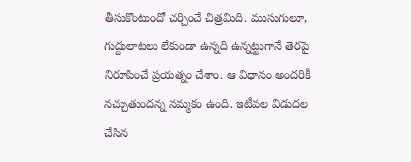తీసుకొంటుందో చర్చించే చిత్రమిది. ముసుగులూ, గుద్దులాటలు లేకుండా ఉన్నది ఉన్నట్టుగానే తెరపై నిరూపించే ప్రయత్నం చేశాం. ఆ విధానం అందరికీ నచ్చుతుందన్న నమ్మకం ఉంది. ఇటీవల విడుదల చేసిన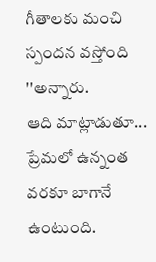గీతాలకు మంచి స్పందన వస్తోంది ''అన్నారు.
ఆది మాట్లాడుతూ... ప్రేమలో ఉన్నంత వరకూ బాగానే ఉంటుంది.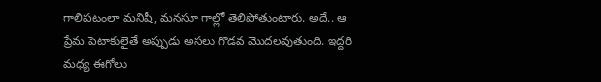గాలిపటంలా మనిషీ, మనసూ గాల్లో తెలిపోతుంటారు. అదే.. ఆ ప్రేమ పెటాకులైతే అప్పుడు అసలు గొడవ మొదలవుతుంది. ఇద్దరి మధ్య ఈగోలు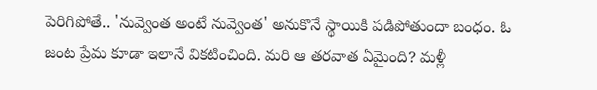పెరిగిపోతే.. 'నువ్వెంత అంటే నువ్వెంత' అనుకొనే స్థాయికి పడిపోతుందా బంధం. ఓ జంట ప్రేమ కూడా ఇలానే వికటించింది. మరి ఆ తరవాత ఏమైంది? మళ్లీ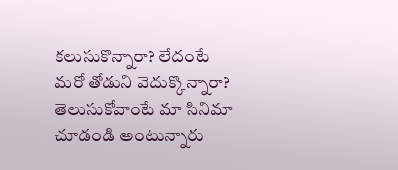కలుసుకొన్నారా? లేదంటే మరో తోడుని వెదుక్కొన్నారా? తెలుసుకోవాంటే మా సినిమా చూడండి అంటున్నారు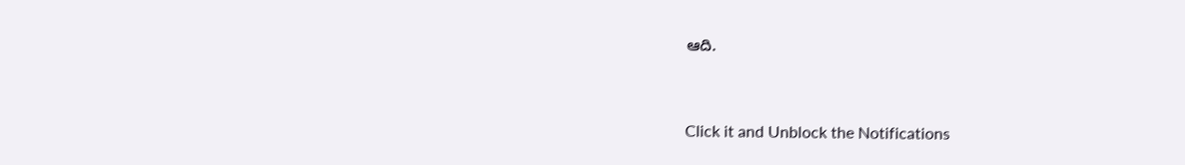ఆది.


Click it and Unblock the Notifications